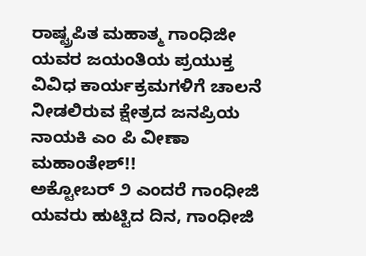ರಾಷ್ಟ್ರಪಿತ ಮಹಾತ್ಮ ಗಾಂಧಿಜೀ ಯವರ ಜಯಂತಿಯ ಪ್ರಯುಕ್ತ ವಿವಿಧ ಕಾರ್ಯಕ್ರಮಗಳಿಗೆ ಚಾಲನೆ ನೀಡಲಿರುವ ಕ್ಷೇತ್ರದ ಜನಪ್ರಿಯ ನಾಯಕಿ ಎಂ ಪಿ ವೀಣಾ ಮಹಾಂತೇಶ್!!
ಅಕ್ಟೋಬರ್ ೨ ಎಂದರೆ ಗಾಂಧೀಜಿ ಯವರು ಹುಟ್ಟಿದ ದಿನ, ಗಾಂಧೀಜಿ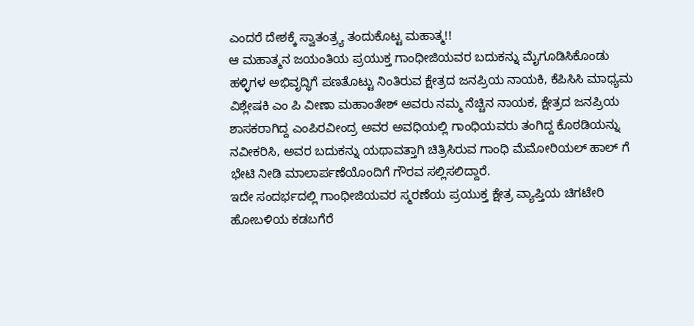ಎಂದರೆ ದೇಶಕ್ಕೆ ಸ್ವಾತಂತ್ರ್ಯ ತಂದುಕೊಟ್ಟ ಮಹಾತ್ಮ!!
ಆ ಮಹಾತ್ಮನ ಜಯಂತಿಯ ಪ್ರಯುಕ್ತ ಗಾಂಧೀಜಿಯವರ ಬದುಕನ್ನು ಮೈಗೂಡಿಸಿಕೊಂಡು ಹಳ್ಳಿಗಳ ಅಭಿವೃದ್ಧಿಗೆ ಪಣತೊಟ್ಟು ನಿಂತಿರುವ ಕ್ಷೇತ್ರದ ಜನಪ್ರಿಯ ನಾಯಕಿ, ಕೆಪಿಸಿಸಿ ಮಾಧ್ಯಮ ವಿಶ್ಲೇಷಕಿ ಎಂ ಪಿ ವೀಣಾ ಮಹಾಂತೇಶ್ ಅವರು ನಮ್ಮ ನೆಚ್ಚಿನ ನಾಯಕ, ಕ್ಷೇತ್ರದ ಜನಪ್ರಿಯ ಶಾಸಕರಾಗಿದ್ದ ಎಂಪಿರವೀಂದ್ರ ಅವರ ಅವಧಿಯಲ್ಲಿ ಗಾಂಧಿಯವರು ತಂಗಿದ್ದ ಕೊಠಡಿಯನ್ನು ನವೀಕರಿಸಿ, ಅವರ ಬದುಕನ್ನು ಯಥಾವತ್ತಾಗಿ ಚಿತ್ರಿಸಿರುವ ಗಾಂಧಿ ಮೆಮೋರಿಯಲ್ ಹಾಲ್ ಗೆ ಭೇಟಿ ನೀಡಿ ಮಾಲಾರ್ಪಣೆಯೊಂದಿಗೆ ಗೌರವ ಸಲ್ಲಿಸಲಿದ್ದಾರೆ.
ಇದೇ ಸಂದರ್ಭದಲ್ಲಿ ಗಾಂಧೀಜಿಯವರ ಸ್ಮರಣೆಯ ಪ್ರಯುಕ್ತ ಕ್ಷೇತ್ರ ವ್ಯಾಪ್ತಿಯ ಚಿಗಟೇರಿ ಹೋಬಳಿಯ ಕಡಬಗೆರೆ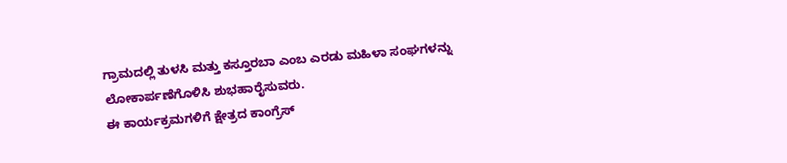ಗ್ರಾಮದಲ್ಲಿ ತುಳಸಿ ಮತ್ತು ಕಸ್ತೂರಬಾ ಎಂಬ ಎರಡು ಮಹಿಳಾ ಸಂಘಗಳನ್ನು ಲೋಕಾರ್ಪಣೆಗೊಳಿಸಿ ಶುಭಹಾರೈಸುವರು.
ಈ ಕಾರ್ಯಕ್ರಮಗಳಿಗೆ ಕ್ಷೇತ್ರದ ಕಾಂಗ್ರೆಸ್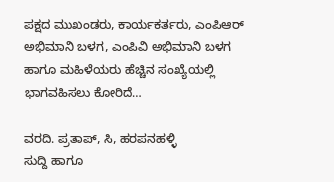ಪಕ್ಷದ ಮುಖಂಡರು, ಕಾರ್ಯಕರ್ತರು, ಎಂಪಿಆರ್ ಅಭಿಮಾನಿ ಬಳಗ, ಎಂಪಿವಿ ಅಭಿಮಾನಿ ಬಳಗ ಹಾಗೂ ಮಹಿಳೆಯರು ಹೆಚ್ಚಿನ ಸಂಖ್ಯೆಯಲ್ಲಿ ಭಾಗವಹಿಸಲು ಕೋರಿದೆ…

ವರದಿ. ಪ್ರತಾಪ್, ಸಿ, ಹರಪನಹಳ್ಳಿ
ಸುದ್ದಿ ಹಾಗೂ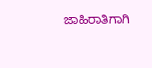ಜಾಹಿರಾತಿಗಾಗಿ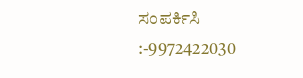ಸಂಪರ್ಕಿಸಿ :-9972422030